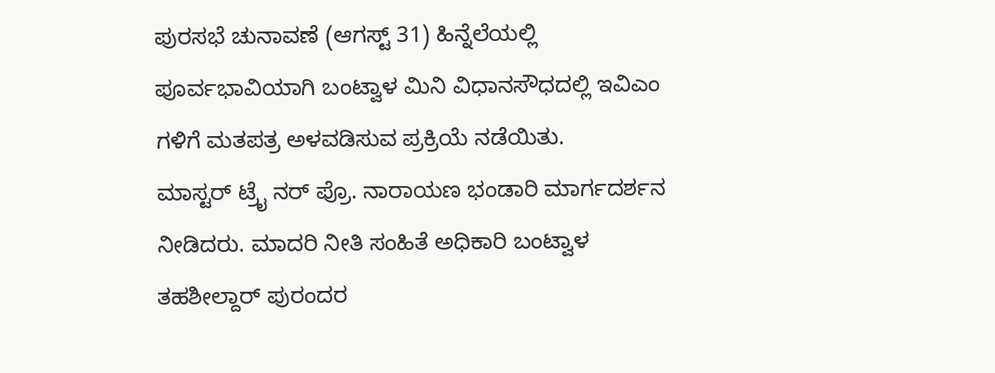ಪುರಸಭೆ ಚುನಾವಣೆ (ಆಗಸ್ಟ್ 31) ಹಿನ್ನೆಲೆಯಲ್ಲಿ ಪೂರ್ವಭಾವಿಯಾಗಿ ಬಂಟ್ವಾಳ ಮಿನಿ ವಿಧಾನಸೌಧದಲ್ಲಿ ಇವಿಎಂ ಗಳಿಗೆ ಮತಪತ್ರ ಅಳವಡಿಸುವ ಪ್ರಕ್ರಿಯೆ ನಡೆಯಿತು.
ಮಾಸ್ಟರ್ ಟ್ರೈ ನರ್ ಪ್ರೊ. ನಾರಾಯಣ ಭಂಡಾರಿ ಮಾರ್ಗದರ್ಶನ ನೀಡಿದರು. ಮಾದರಿ ನೀತಿ ಸಂಹಿತೆ ಅಧಿಕಾರಿ ಬಂಟ್ವಾಳ ತಹಶೀಲ್ದಾರ್ ಪುರಂದರ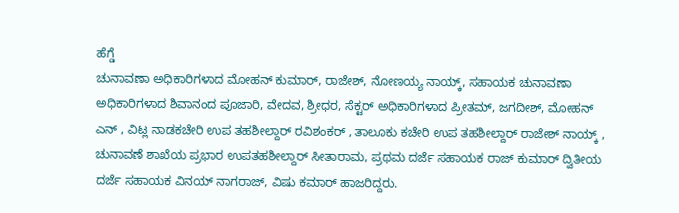ಹೆಗ್ಡೆ
ಚುನಾವಣಾ ಅಧಿಕಾರಿಗಳಾದ ಮೋಹನ್ ಕುಮಾರ್, ರಾಜೇಶ್, ನೋಣಯ್ಯ ನಾಯ್ಕ್, ಸಹಾಯಕ ಚುನಾವಣಾ ಅಧಿಕಾರಿಗಳಾದ ಶಿವಾನಂದ ಪೂಜಾರಿ, ವೇದವ, ಶ್ರೀಧರ, ಸೆಕ್ಟರ್ ಅಧಿಕಾರಿಗಳಾದ ಪ್ರೀತಮ್, ಜಗದೀಶ್, ಮೋಹನ್ ಎನ್ , ವಿಟ್ಲ ನಾಡಕಚೇರಿ ಉಪ ತಹಶೀಲ್ದಾರ್ ರವಿಶಂಕರ್ , ತಾಲೂಕು ಕಚೇರಿ ಉಪ ತಹಶೀಲ್ದಾರ್ ರಾಜೇಶ್ ನಾಯ್ಕ್ , ಚುನಾವಣೆ ಶಾಖೆಯ ಪ್ರಭಾರ ಉಪತಹಶೀಲ್ದಾರ್ ಸೀತಾರಾಮ, ಪ್ರಥಮ ದರ್ಜೆ ಸಹಾಯಕ ರಾಜ್ ಕುಮಾರ್ ದ್ವಿತೀಯ ದರ್ಜೆ ಸಹಾಯಕ ವಿನಯ್ ನಾಗರಾಜ್, ವಿಷು ಕಮಾರ್ ಹಾಜರಿದ್ದರು.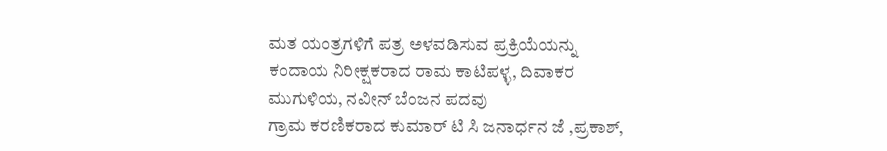ಮತ ಯಂತ್ರಗಳಿಗೆ ಪತ್ರ ಅಳವಡಿಸುವ ಪ್ರಕ್ರಿಯೆಯನ್ನು ಕಂದಾಯ ನಿರೀಕ್ಷಕರಾದ ರಾಮ ಕಾಟಿಪಳ್ಳ, ದಿವಾಕರ ಮುಗುಳಿಯ, ನವೀನ್ ಬೆಂಜನ ಪದವು
ಗ್ರಾಮ ಕರಣಿಕರಾದ ಕುಮಾರ್ ಟಿ ಸಿ ಜನಾರ್ಧನ ಜೆ ,ಪ್ರಕಾಶ್,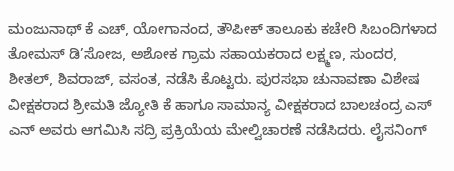ಮಂಜುನಾಥ್ ಕೆ ಎಚ್, ಯೋಗಾನಂದ, ತೌಪೀಕ್ ತಾಲೂಕು ಕಚೇರಿ ಸಿಬಂದಿಗಳಾದ ತೋಮಸ್ ಡಿ’ಸೋಜ, ಅಶೋಕ ಗ್ರಾಮ ಸಹಾಯಕರಾದ ಲಕ್ಷ್ಮಣ, ಸುಂದರ, ಶೀತಲ್, ಶಿವರಾಜ್, ವಸಂತ, ನಡೆಸಿ ಕೊಟ್ಟರು. ಪುರಸಭಾ ಚುನಾವಣಾ ವಿಶೇಷ ವೀಕ್ಷಕರಾದ ಶ್ರೀಮತಿ ಜ್ಯೋತಿ ಕೆ ಹಾಗೂ ಸಾಮಾನ್ಯ ವೀಕ್ಷಕರಾದ ಬಾಲಚಂದ್ರ ಎಸ್ ಎನ್ ಅವರು ಆಗಮಿಸಿ ಸದ್ರಿ ಪ್ರಕ್ರಿಯೆಯ ಮೇಲ್ವಿಚಾರಣೆ ನಡೆಸಿದರು. ಲೈಸನಿಂಗ್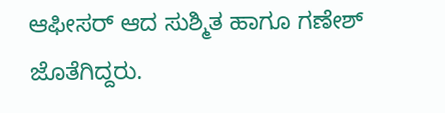ಆಫೀಸರ್ ಆದ ಸುಶ್ಮಿತ ಹಾಗೂ ಗಣೇಶ್ ಜೊತೆಗಿದ್ದರು.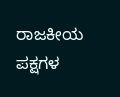ರಾಜಕೀಯ ಪಕ್ಷಗಳ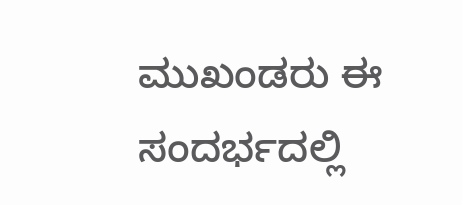ಮುಖಂಡರು ಈ ಸಂದರ್ಭದಲ್ಲಿ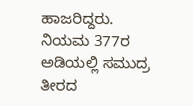ಹಾಜರಿದ್ದರು.
ನಿಯಮ 377ರ ಅಡಿಯಲ್ಲಿ ಸಮುದ್ರ ತೀರದ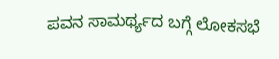ಪವನ ಸಾಮರ್ಥ್ಯದ ಬಗ್ಗೆ ಲೋಕಸಭೆ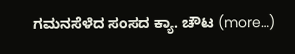ಗಮನಸೆಳೆದ ಸಂಸದ ಕ್ಯಾ. ಚೌಟ (more…)